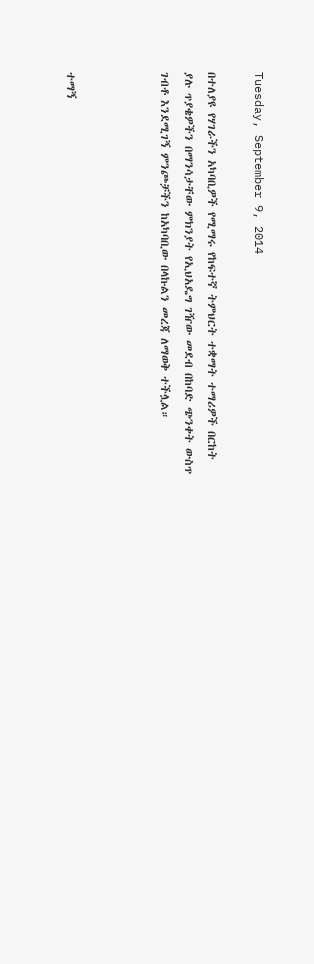Tuesday, September 9, 2014

በተለያዩ የሃገራችን አካባቢዎች የሚማሩ የከፍተኛ ትምህርት ተቋማት ተማሪዎች በርከት ያሉ ጥያቄዎችን በማንሳታቸው ምክንያት የኢህአዴግ ገዥው መደብ በከባድ ጭንቀት ውስጥ ገብቶ እንደሚገኝ ምንጮቻችን ከአካባቢው በላኩልን መረጃ ለማወቅ ተችሏል።



ተማኝ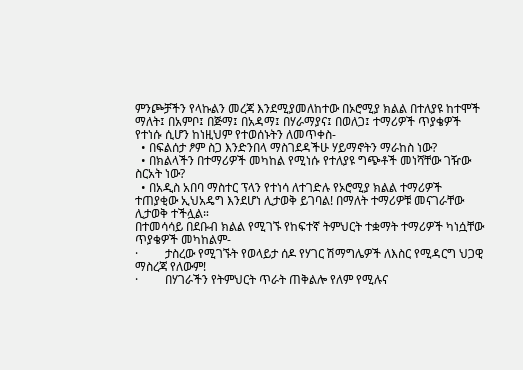ምንጮቻችን የላኩልን መረጃ እንደሚያመለከተው በኦሮሚያ ክልል በተለያዩ ከተሞች ማለት፤ በአምቦ፤ በጅማ፤ በአዳማ፤ በሃራማያና፤ በወለጋ፤ ተማሪዎች ጥያቄዎች የተነሱ ሲሆን ከነዚህም የተወሰኑትን ለመጥቀስ-
  • በፍልሰታ ፆም ስጋ እንድንበላ ማስገደዳችሁ ሃይማኖትን ማራከስ ነው?
  • በክልላችን በተማሪዎች መካከል የሚነሱ የተለያዩ ግጭቶች መነሻቸው ገዥው ስርአት ነው?
  • በአዲስ አበባ ማስተር ፕላን የተነሳ ለተገድሉ የኦሮሚያ ክልል ተማሪዎች ተጠያቂው ኢህአዴግ እንደሆነ ሊታወቅ ይገባል! በማለት ተማሪዎቹ መናገራቸው ሊታወቅ ተችሏል።
በተመሳሳይ በደቡብ ክልል የሚገኙ የከፍተኛ ትምህርት ተቋማት ተማሪዎች ካነሷቸው ጥያቄዎች መካከልም-
·         ታስረው የሚገኙት የወላይታ ሰዶ የሃገር ሽማግሌዎች ለእስር የሚዳርግ ህጋዊ ማስረጃ የለውም!
·         በሃገራችን የትምህርት ጥራት ጠቅልሎ የለም የሚሉና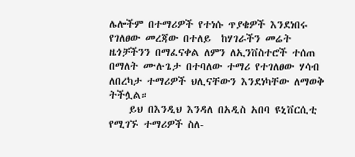ሌሎችም በተማሪዎች የተነሱ ጥያቄዎች እንደነበሩ የገለፀው መረጃው በተለይ  ከሃገራችን መሬት ዜጎቻችንን በማፈናቀል ለምን ለኢንቨስተሮች ተሰጠ በማለት ሙሉጌታ በተባለው ተማሪ የተገለፀው ሃሳብ ለበረካታ ተማሪዎች ህሊናቸውን እንደነካቸው ለማወቅ ትችሏል።
    ይህ በእንዲህ እንዳለ በአዲስ አበባ ዩኒቨርሲቲ የሚገኙ ተማሪዎች ስለ-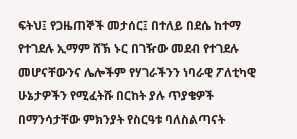ፍትህ፤ የጋዜጠኞች መታሰር፤ በተለይ በደሴ ከተማ የተገደሉ ኢማም ሸኽ ኑር በገዥው መደብ የተገደሉ መሆናቸውንና ሌሎችም የሃገራችንን ነባራዊ ፖለቲካዊ ሁኔታዎችን የሚፈትሹ በርከት ያሉ ጥያቄዎች በማንሳታቸው ምክንያት የስርዓቱ ባለስልጣናት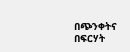በጭንቀትና በፍርሃት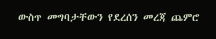ውስጥ መግባታቸውን የደረሰን መረጃ ጨምሮ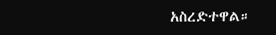አስረድተዋል።